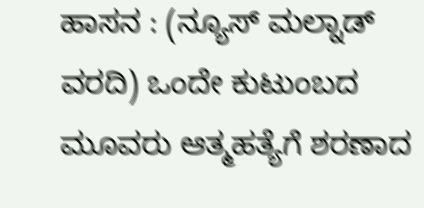ಹಾಸನ : (ನ್ಯೂಸ್ ಮಲ್ನಾಡ್ ವರದಿ) ಒಂದೇ ಕುಟುಂಬದ ಮೂವರು ಆತ್ಮಹತ್ಯೆಗೆ ಶರಣಾದ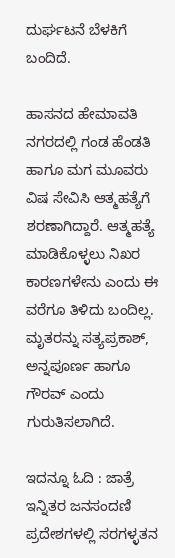ದುರ್ಘಟನೆ ಬೆಳಕಿಗೆ ಬಂದಿದೆ.

ಹಾಸನದ ಹೇಮಾವತಿ ನಗರದಲ್ಲಿ ಗಂಡ ಹೆಂಡತಿ ಹಾಗೂ ಮಗ ಮೂವರು ವಿಷ ಸೇವಿಸಿ ಆತ್ಮಹತ್ಯೆಗೆ ಶರಣಾಗಿದ್ದಾರೆ. ಆತ್ಮಹತ್ಯೆ ಮಾಡಿಕೊಳ್ಳಲು ನಿಖರ ಕಾರಣಗಳೇನು ಎಂದು ಈ ವರೆಗೂ ತಿಳಿದು ಬಂದಿಲ್ಲ. ಮೃತರನ್ನು ಸತ್ಯಪ್ರಕಾಶ್, ಅನ್ನಪೂರ್ಣ ಹಾಗೂ ಗೌರವ್ ಎಂದು ಗುರುತಿಸಲಾಗಿದೆ.

ಇದನ್ನೂ ಓದಿ : ಜಾತ್ರೆ ಇನ್ನಿತರ ಜನಸಂದಣಿ ಪ್ರದೇಶಗಳಲ್ಲಿ ಸರಗಳ್ಳತನ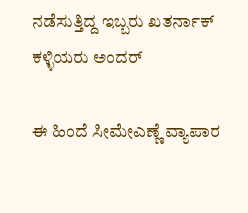ನಡೆಸುತ್ತಿದ್ದ ಇಬ್ಬರು ಖತರ್ನಾಕ್ ಕಳ್ಳಿಯರು ಅಂದರ್

ಈ ಹಿಂದೆ ಸೀಮೇಎಣ್ಣೆ ವ್ಯಾಪಾರ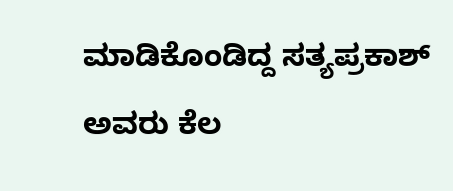ಮಾಡಿಕೊಂಡಿದ್ದ ಸತ್ಯಪ್ರಕಾಶ್ ಅವರು ಕೆಲ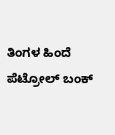ತಿಂಗಳ ಹಿಂದೆ ಪೆಟ್ರೋಲ್ ಬಂಕ್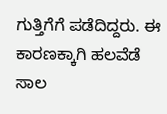ಗುತ್ತಿಗೆಗೆ ಪಡೆದಿದ್ದರು. ಈ ಕಾರಣಕ್ಕಾಗಿ ಹಲವೆಡೆ ಸಾಲ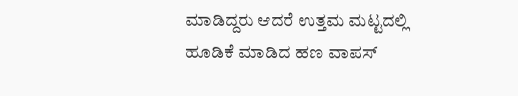ಮಾಡಿದ್ದರು ಆದರೆ ಉತ್ತಮ ಮಟ್ಟದಲ್ಲಿ ಹೂಡಿಕೆ ಮಾಡಿದ ಹಣ ವಾಪಸ್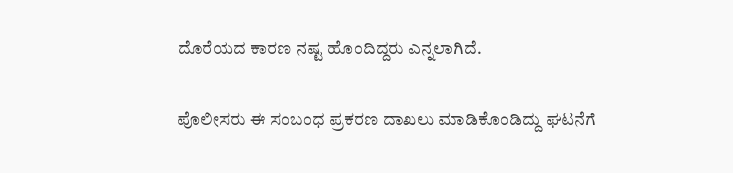ದೊರೆಯದ ಕಾರಣ ನಷ್ಟ ಹೊಂದಿದ್ದರು ಎನ್ನಲಾಗಿದೆ.

ಪೊಲೀಸರು ಈ ಸಂಬಂಧ ಪ್ರಕರಣ ದಾಖಲು ಮಾಡಿಕೊಂಡಿದ್ದು ಘಟನೆಗೆ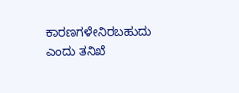ಕಾರಣಗಳೇನಿರಬಹುದು ಎಂದು ತನಿಖೆ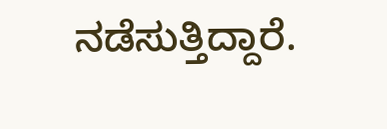ನಡೆಸುತ್ತಿದ್ದಾರೆ.